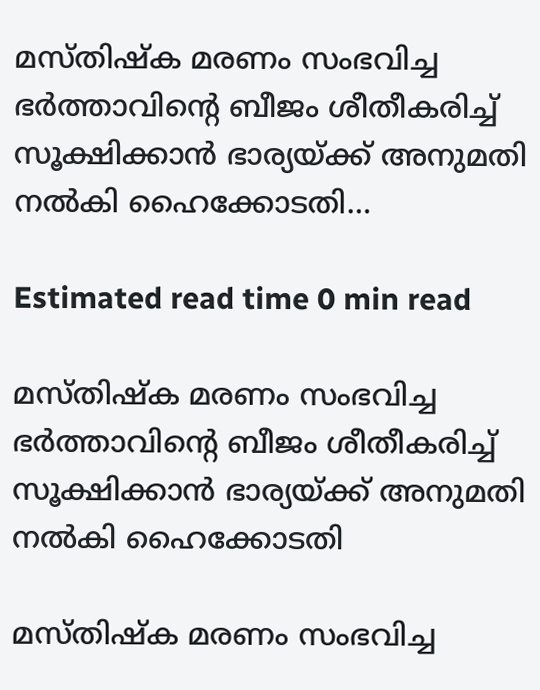മസ്തിഷ്‌ക മരണം സംഭവിച്ച ഭർത്താവിന്റെ ബീജം ശീതീകരിച്ച് സൂക്ഷിക്കാന്‍ ഭാര്യയ്ക്ക് അനുമതി നല്‍കി ഹൈക്കോടതി…

Estimated read time 0 min read

മസ്തിഷ്‌ക മരണം സംഭവിച്ച ഭർത്താവിന്റെ ബീജം ശീതീകരിച്ച് സൂക്ഷിക്കാന്‍ ഭാര്യയ്ക്ക് അനുമതി നല്‍കി ഹൈക്കോടതി

മസ്തിഷ്‌ക മരണം സംഭവിച്ച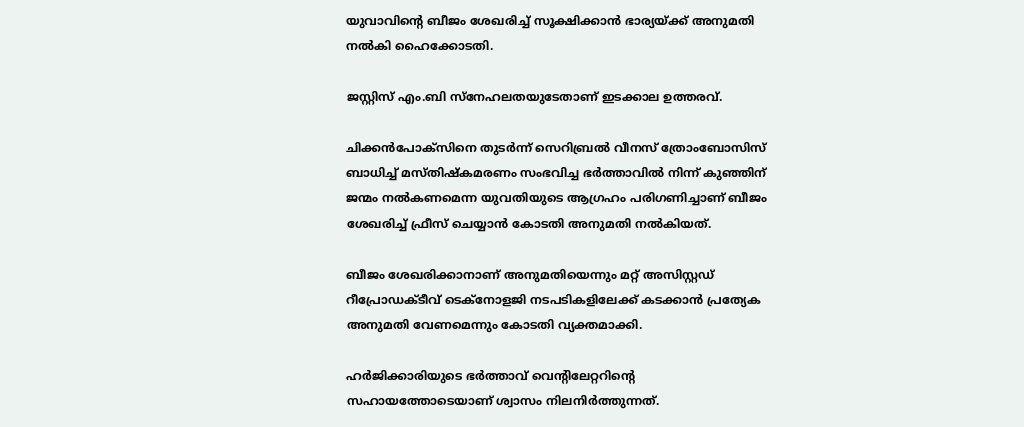യുവാവിന്റെ ബീജം ശേഖരിച്ച് സൂക്ഷിക്കാന്‍ ഭാര്യയ്ക്ക് അനുമതി നല്‍കി ഹൈക്കോടതി.

ജസ്റ്റിസ് എം.ബി സ്‌നേഹലതയുടേതാണ് ഇടക്കാല ഉത്തരവ്.

ചിക്കന്‍പോക്‌സിനെ തുടര്‍ന്ന് സെറിബ്രല്‍ വീനസ് ത്രോംബോസിസ് ബാധിച്ച് മസ്തിഷ്‌കമരണം സംഭവിച്ച ഭര്‍ത്താവില്‍ നിന്ന് കുഞ്ഞിന് ജന്മം നല്‍കണമെന്ന യുവതിയുടെ ആഗ്രഹം പരിഗണിച്ചാണ് ബീജം ശേഖരിച്ച് ഫ്രീസ് ചെയ്യാന്‍ കോടതി അനുമതി നല്‍കിയത്.

ബീജം ശേഖരിക്കാനാണ് അനുമതിയെന്നും മറ്റ് അസിസ്റ്റഡ് റീപ്രോഡക്ടീവ് ടെക്‌നോളജി നടപടികളിലേക്ക് കടക്കാന്‍ പ്രത്യേക അനുമതി വേണമെന്നും കോടതി വ്യക്തമാക്കി.

ഹര്‍ജിക്കാരിയുടെ ഭര്‍ത്താവ് വെന്റിലേറ്ററിന്റെ സഹായത്തോടെയാണ് ശ്വാസം നിലനിര്‍ത്തുന്നത്.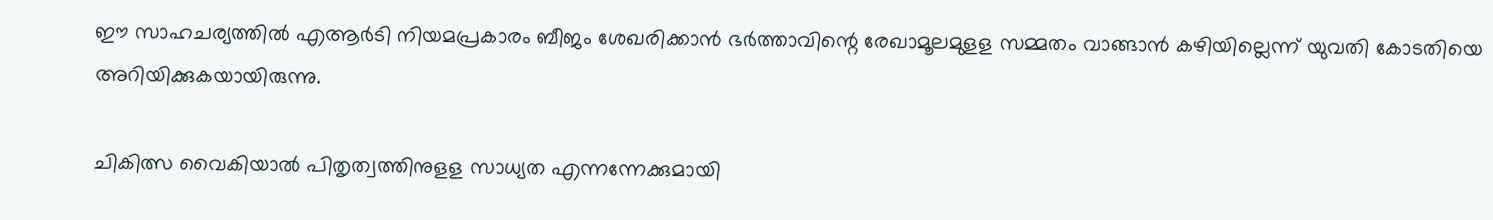ഈ സാഹചര്യത്തില്‍ എആര്‍ടി നിയമപ്രകാരം ബീജം ശേഖരിക്കാന്‍ ഭര്‍ത്താവിന്റെ രേഖാമൂലമുളള സമ്മതം വാങ്ങാന്‍ കഴിയില്ലെന്ന് യുവതി കോടതിയെ അറിയിക്കുകയായിരുന്നു.

ചികിത്സ വൈകിയാല്‍ പിതൃത്വത്തിനുളള സാധ്യത എന്നന്നേക്കുമായി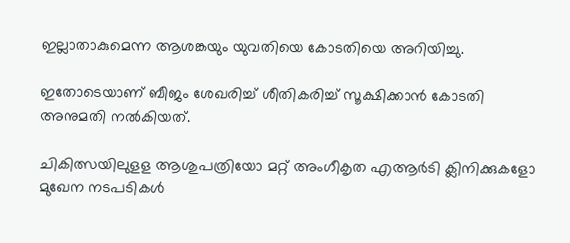ഇല്ലാതാകുമെന്ന ആശങ്കയും യുവതിയെ കോടതിയെ അറിയിച്ചു.

ഇതോടെയാണ് ബീജം ശേഖരിച്ച് ശീതികരിച്ച് സൂക്ഷിക്കാന്‍ കോടതി അനുമതി നല്‍കിയത്.

ചികിത്സയിലുളള ആശുപത്രിയോ മറ്റ് അംഗീകൃത എആര്‍ടി ക്ലിനിക്കുകളോ മുഖേന നടപടികള്‍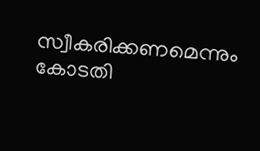സ്വീകരിക്കണമെന്നും കോടതി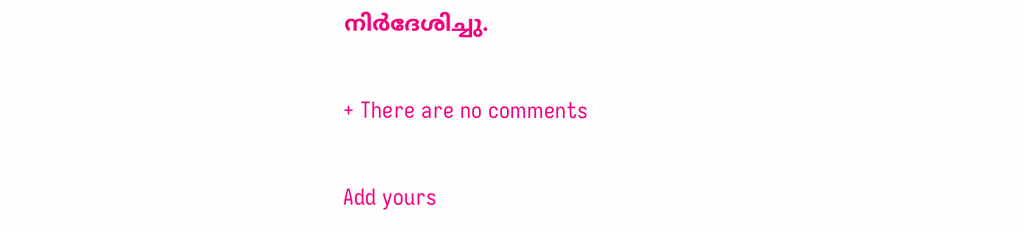നിര്‍ദേശിച്ചു.

+ There are no comments

Add yours